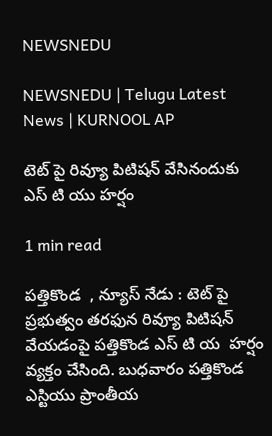NEWSNEDU

NEWSNEDU | Telugu Latest News | KURNOOL AP

టెట్ పై రివ్యూ పిటిషన్ వేసినందుకు ఎస్ టి యు హర్షం

1 min read

పత్తికొండ  , న్యూస్ నేడు : టెట్ పై ప్రభుత్వం తరఫున రివ్యూ పిటిషన్ వేయడంపై పత్తికొండ ఎస్ టి య  హర్షం వ్యక్తం చేసింది. బుధవారం పత్తికొండ  ఎస్టియు ప్రాంతీయ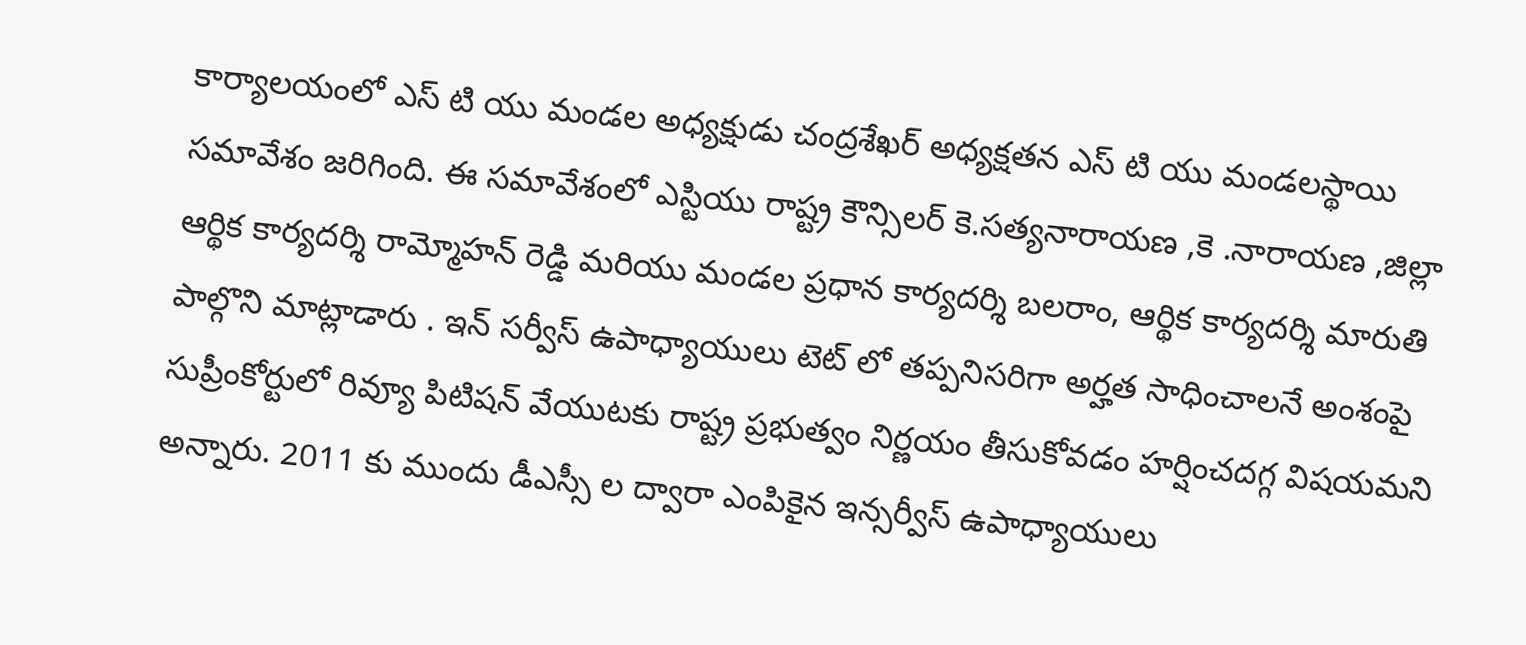కార్యాలయంలో ఎస్ టి యు మండల అధ్యక్షుడు చంద్రశేఖర్ అధ్యక్షతన ఎస్ టి యు మండలస్థాయి సమావేశం జరిగింది. ఈ సమావేశంలో ఎస్టియు రాష్ట్ర కౌన్సిలర్ కె.సత్యనారాయణ ,కె .నారాయణ ,జిల్లా ఆర్థిక కార్యదర్శి రామ్మోహన్ రెడ్డి మరియు మండల ప్రధాన కార్యదర్శి బలరాం, ఆర్థిక కార్యదర్శి మారుతి పాల్గొని మాట్లాడారు . ఇన్ సర్వీస్ ఉపాధ్యాయులు టెట్ లో తప్పనిసరిగా అర్హత సాధించాలనే అంశంపై సుప్రీంకోర్టులో రివ్యూ పిటిషన్ వేయుటకు రాష్ట్ర ప్రభుత్వం నిర్ణయం తీసుకోవడం హర్షించదగ్గ విషయమని అన్నారు. 2011 కు ముందు డీఎస్సీ ల ద్వారా ఎంపికైన ఇన్సర్వీస్ ఉపాధ్యాయులు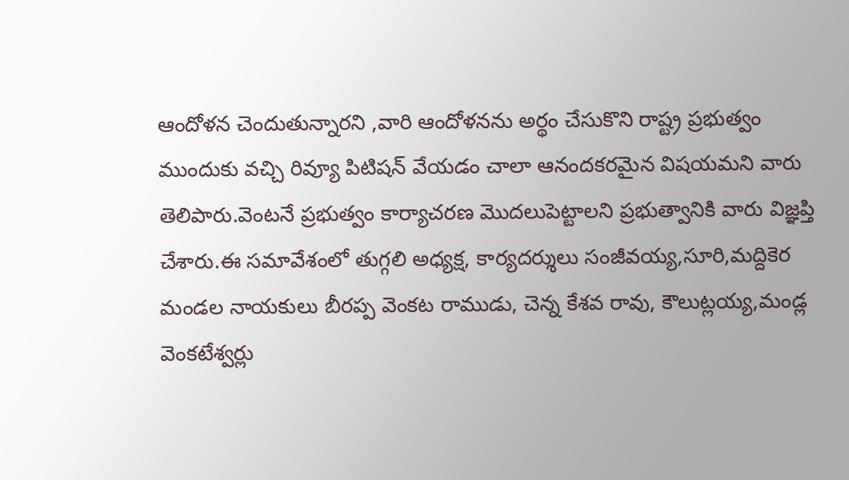ఆందోళన చెందుతున్నారని ,వారి ఆందోళనను అర్థం చేసుకొని రాష్ట్ర ప్రభుత్వం ముందుకు వచ్చి రివ్యూ పిటిషన్ వేయడం చాలా ఆనందకరమైన విషయమని వారు తెలిపారు.వెంటనే ప్రభుత్వం కార్యాచరణ మొదలుపెట్టాలని ప్రభుత్వానికి వారు విజ్ఞప్తి చేశారు.ఈ సమావేశంలో తుగ్గలి అధ్యక్ష, కార్యదర్శులు సంజీవయ్య,సూరి,మద్దికెర మండల నాయకులు బీరప్ప వెంకట రాముడు, చెన్న కేశవ రావు, కౌలుట్లయ్య,మండ్ల వెంకటేశ్వర్లు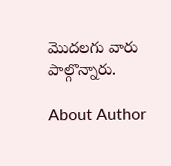మొదలగు వారు పాల్గొన్నారు.

About Author